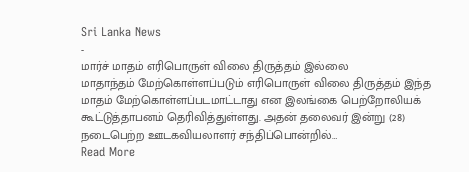Sri Lanka News
-
மார்ச் மாதம் எரிபொருள் விலை திருத்தம் இல்லை
மாதாந்தம் மேற்கொள்ளப்படும் எரிபொருள் விலை திருத்தம் இந்த மாதம் மேற்கொள்ளப்படமாட்டாது என இலங்கை பெற்றோலியக் கூட்டுத்தாபனம் தெரிவித்துள்ளது. அதன் தலைவர் இன்று (28) நடைபெற்ற ஊடகவியலாளர் சந்திப்பொன்றில்…
Read More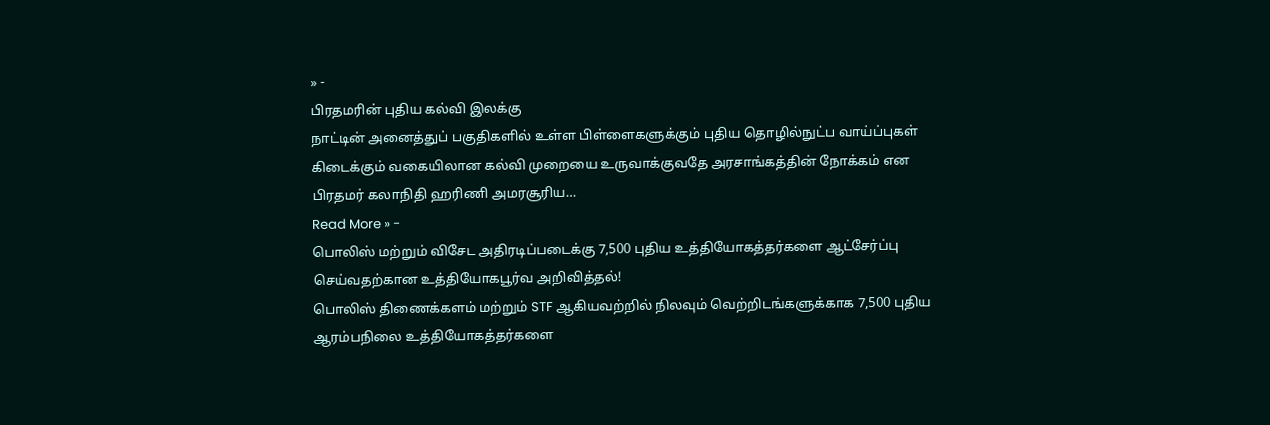» -
பிரதமரின் புதிய கல்வி இலக்கு
நாட்டின் அனைத்துப் பகுதிகளில் உள்ள பிள்ளைகளுக்கும் புதிய தொழில்நுட்ப வாய்ப்புகள் கிடைக்கும் வகையிலான கல்வி முறையை உருவாக்குவதே அரசாங்கத்தின் நோக்கம் என பிரதமர் கலாநிதி ஹரிணி அமரசூரிய…
Read More » -
பொலிஸ் மற்றும் விசேட அதிரடிப்படைக்கு 7,500 புதிய உத்தியோகத்தர்களை ஆட்சேர்ப்பு செய்வதற்கான உத்தியோகபூர்வ அறிவித்தல்!
பொலிஸ் திணைக்களம் மற்றும் STF ஆகியவற்றில் நிலவும் வெற்றிடங்களுக்காக 7,500 புதிய ஆரம்பநிலை உத்தியோகத்தர்களை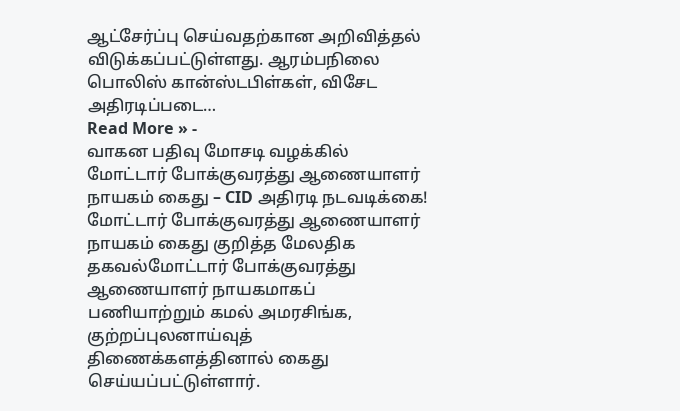ஆட்சேர்ப்பு செய்வதற்கான அறிவித்தல் விடுக்கப்பட்டுள்ளது. ஆரம்பநிலை பொலிஸ் கான்ஸ்டபிள்கள், விசேட அதிரடிப்படை…
Read More » -
வாகன பதிவு மோசடி வழக்கில் மோட்டார் போக்குவரத்து ஆணையாளர் நாயகம் கைது – CID அதிரடி நடவடிக்கை!
மோட்டார் போக்குவரத்து ஆணையாளர் நாயகம் கைது குறித்த மேலதிக தகவல்மோட்டார் போக்குவரத்து ஆணையாளர் நாயகமாகப் பணியாற்றும் கமல் அமரசிங்க, குற்றப்புலனாய்வுத் திணைக்களத்தினால் கைது செய்யப்பட்டுள்ளார்.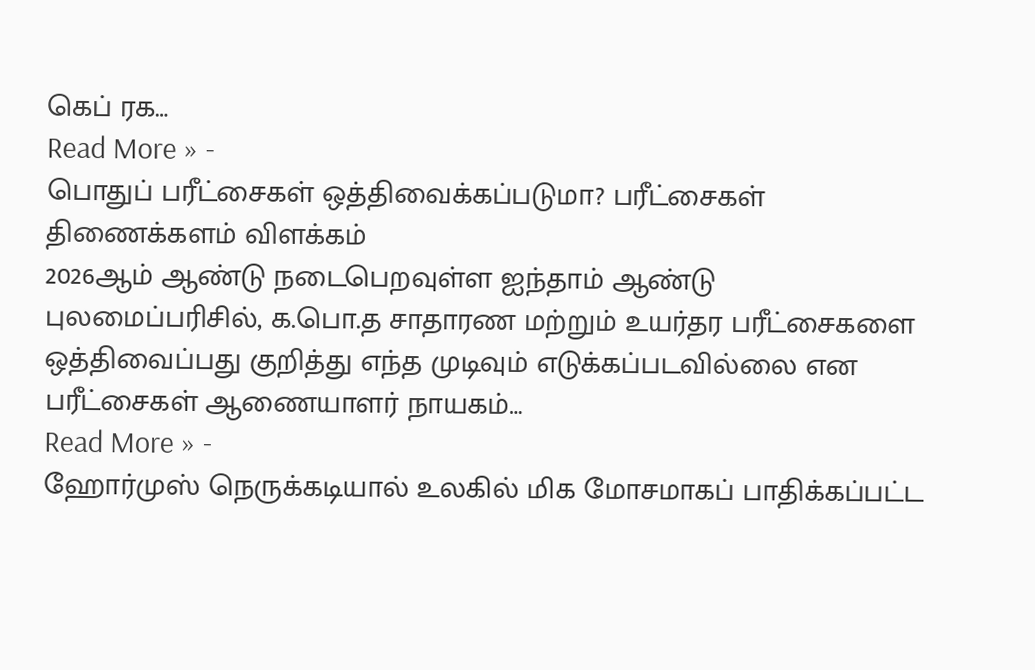கெப் ரக…
Read More » -
பொதுப் பரீட்சைகள் ஒத்திவைக்கப்படுமா? பரீட்சைகள் திணைக்களம் விளக்கம்
2026ஆம் ஆண்டு நடைபெறவுள்ள ஐந்தாம் ஆண்டு புலமைப்பரிசில், க.பொ.த சாதாரண மற்றும் உயர்தர பரீட்சைகளை ஒத்திவைப்பது குறித்து எந்த முடிவும் எடுக்கப்படவில்லை என பரீட்சைகள் ஆணையாளர் நாயகம்…
Read More » -
ஹோர்முஸ் நெருக்கடியால் உலகில் மிக மோசமாகப் பாதிக்கப்பட்ட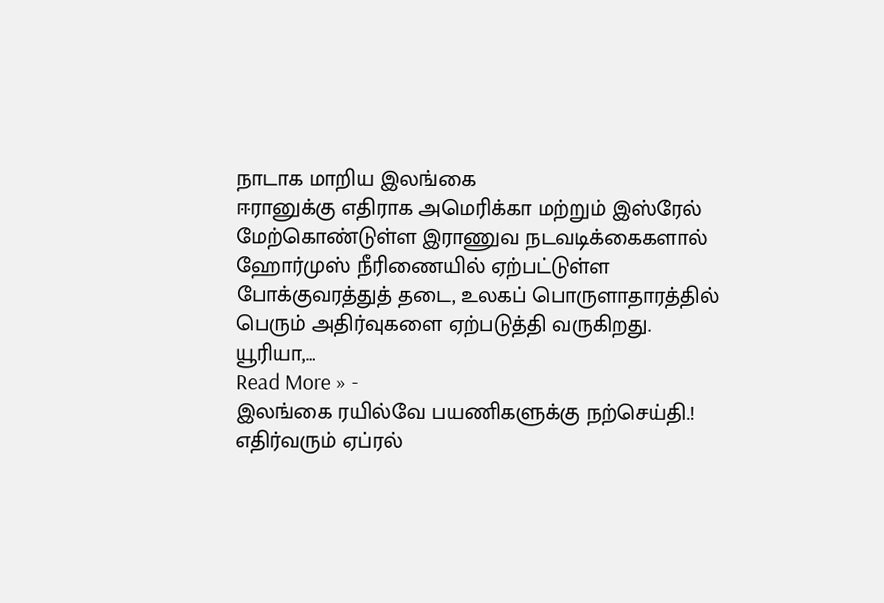நாடாக மாறிய இலங்கை
ஈரானுக்கு எதிராக அமெரிக்கா மற்றும் இஸ்ரேல் மேற்கொண்டுள்ள இராணுவ நடவடிக்கைகளால் ஹோர்முஸ் நீரிணையில் ஏற்பட்டுள்ள போக்குவரத்துத் தடை, உலகப் பொருளாதாரத்தில் பெரும் அதிர்வுகளை ஏற்படுத்தி வருகிறது. யூரியா,…
Read More » -
இலங்கை ரயில்வே பயணிகளுக்கு நற்செய்தி.!
எதிர்வரும் ஏப்ரல்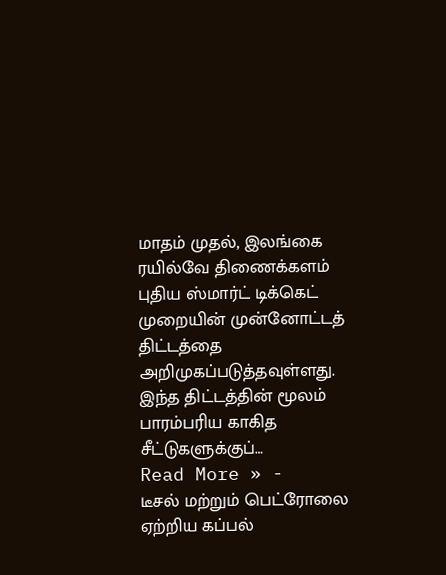மாதம் முதல், இலங்கை ரயில்வே திணைக்களம் புதிய ஸ்மார்ட் டிக்கெட் முறையின் முன்னோட்டத் திட்டத்தை அறிமுகப்படுத்தவுள்ளது. இந்த திட்டத்தின் மூலம் பாரம்பரிய காகித சீட்டுகளுக்குப்…
Read More » -
டீசல் மற்றும் பெட்ரோலை ஏற்றிய கப்பல்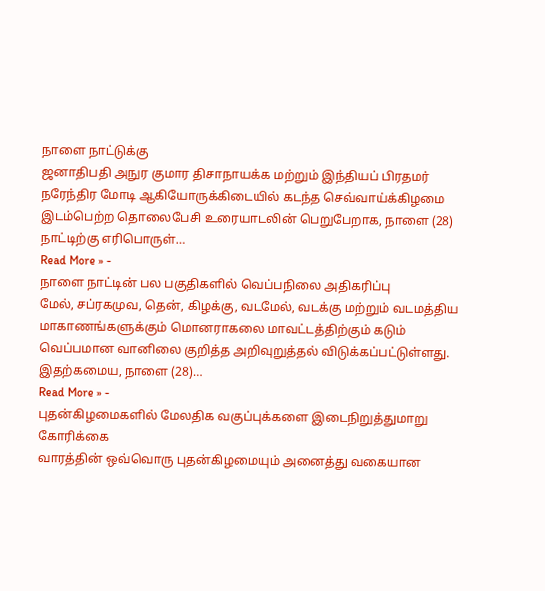நாளை நாட்டுக்கு
ஜனாதிபதி அநுர குமார திசாநாயக்க மற்றும் இந்தியப் பிரதமர் நரேந்திர மோடி ஆகியோருக்கிடையில் கடந்த செவ்வாய்க்கிழமை இடம்பெற்ற தொலைபேசி உரையாடலின் பெறுபேறாக, நாளை (28) நாட்டிற்கு எரிபொருள்…
Read More » -
நாளை நாட்டின் பல பகுதிகளில் வெப்பநிலை அதிகரிப்பு
மேல், சப்ரகமுவ, தென், கிழக்கு, வடமேல், வடக்கு மற்றும் வடமத்திய மாகாணங்களுக்கும் மொனராகலை மாவட்டத்திற்கும் கடும் வெப்பமான வானிலை குறித்த அறிவுறுத்தல் விடுக்கப்பட்டுள்ளது. இதற்கமைய, நாளை (28)…
Read More » -
புதன்கிழமைகளில் மேலதிக வகுப்புக்களை இடைநிறுத்துமாறு கோரிக்கை
வாரத்தின் ஒவ்வொரு புதன்கிழமையும் அனைத்து வகையான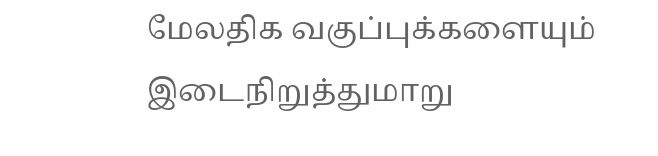மேலதிக வகுப்புக்களையும் இடைநிறுத்துமாறு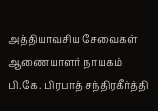அத்தியாவசிய சேவைகள் ஆணையாளர் நாயகம் பி.கே. பிரபாத் சந்திரகீர்த்தி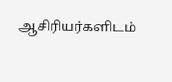ஆசிரியர்களிடம்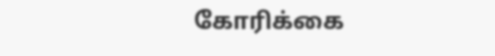கோரிக்கை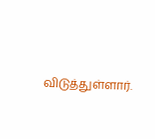விடுத்துள்ளார்.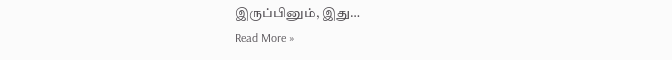இருப்பினும், இது…
Read More »